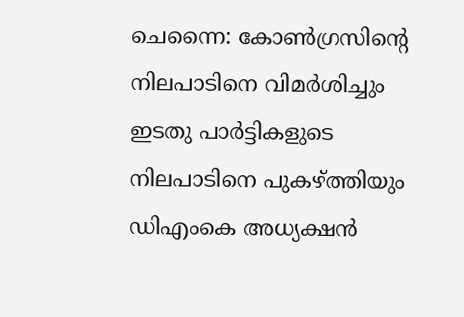ചെന്നൈ: കോൺഗ്രസിന്റെ നിലപാടിനെ വിമർശിച്ചും ഇടതു പാർട്ടികളുടെ നിലപാടിനെ പുകഴ്ത്തിയും ഡിഎംകെ അധ്യക്ഷൻ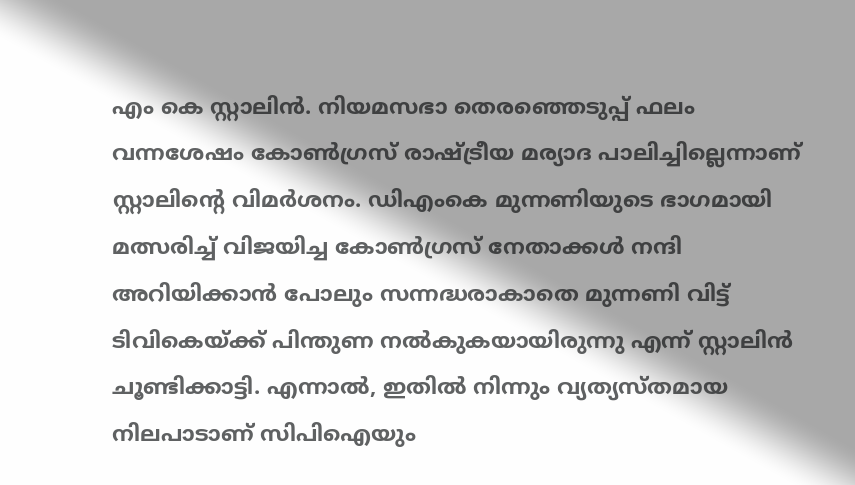എം കെ സ്റ്റാലിൻ. നിയമസഭാ തെരഞ്ഞെടുപ്പ് ഫലം വന്നശേഷം കോൺഗ്രസ് രാഷ്ട്രീയ മര്യാദ പാലിച്ചില്ലെന്നാണ് സ്റ്റാലിന്റെ വിമർശനം. ഡിഎംകെ മുന്നണിയുടെ ഭാഗമായി മത്സരിച്ച് വിജയിച്ച കോൺഗ്രസ് നേതാക്കൾ നന്ദി അറിയിക്കാൻ പോലും സന്നദ്ധരാകാതെ മുന്നണി വിട്ട് ടിവികെയ്ക്ക് പിന്തുണ നൽകുകയായിരുന്നു എന്ന് സ്റ്റാലിൻ ചൂണ്ടിക്കാട്ടി. എന്നാൽ, ഇതിൽ നിന്നും വ്യത്യസ്തമായ നിലപാടാണ് സിപിഐയും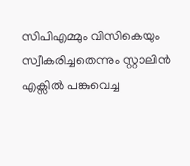സിപിഎമ്മും വിസികെയും സ്വീകരിച്ചതെന്നും സ്റ്റാലിൻ എക്സിൽ പങ്കുവെച്ച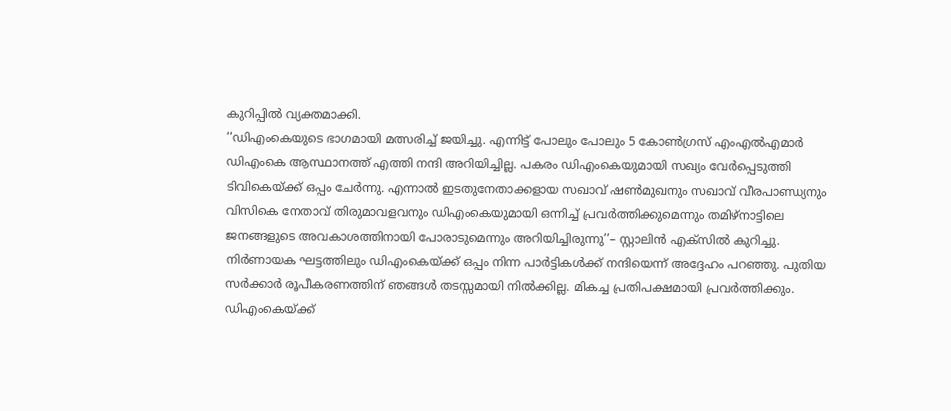കുറിപ്പിൽ വ്യക്തമാക്കി.
‘‘ഡിഎംകെയുടെ ഭാഗമായി മത്സരിച്ച് ജയിച്ചു. എന്നിട്ട് പോലും പോലും 5 കോൺഗ്രസ് എംഎൽഎമാർ ഡിഎംകെ ആസ്ഥാനത്ത് എത്തി നന്ദി അറിയിച്ചില്ല. പകരം ഡിഎംകെയുമായി സഖ്യം വേർപ്പെടുത്തി ടിവികെയ്ക്ക് ഒപ്പം ചേർന്നു. എന്നാൽ ഇടതുനേതാക്കളായ സഖാവ് ഷൺമുഖനും സഖാവ് വീരപാണ്ഡ്യനും വിസികെ നേതാവ് തിരുമാവളവനും ഡിഎംകെയുമായി ഒന്നിച്ച് പ്രവർത്തിക്കുമെന്നും തമിഴ്നാട്ടിലെ ജനങ്ങളുടെ അവകാശത്തിനായി പോരാടുമെന്നും അറിയിച്ചിരുന്നു’’– സ്റ്റാലിൻ എക്സിൽ കുറിച്ചു.
നിർണായക ഘട്ടത്തിലും ഡിഎംകെയ്ക്ക് ഒപ്പം നിന്ന പാർട്ടികൾക്ക് നന്ദിയെന്ന് അദ്ദേഹം പറഞ്ഞു. പുതിയ സർക്കാർ രൂപീകരണത്തിന് ഞങ്ങൾ തടസ്സമായി നിൽക്കില്ല. മികച്ച പ്രതിപക്ഷമായി പ്രവർത്തിക്കും. ഡിഎംകെയ്ക്ക്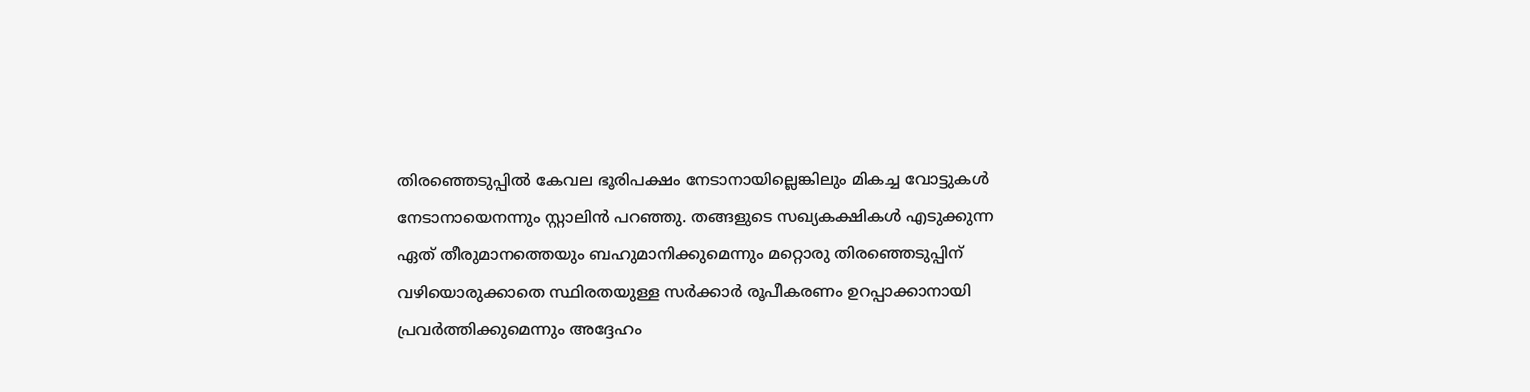തിരഞ്ഞെടുപ്പിൽ കേവല ഭൂരിപക്ഷം നേടാനായില്ലെങ്കിലും മികച്ച വോട്ടുകൾ നേടാനായെനന്നും സ്റ്റാലിൻ പറഞ്ഞു. തങ്ങളുടെ സഖ്യകക്ഷികൾ എടുക്കുന്ന ഏത് തീരുമാനത്തെയും ബഹുമാനിക്കുമെന്നും മറ്റൊരു തിരഞ്ഞെടുപ്പിന് വഴിയൊരുക്കാതെ സ്ഥിരതയുള്ള സർക്കാർ രൂപീകരണം ഉറപ്പാക്കാനായി പ്രവർത്തിക്കുമെന്നും അദ്ദേഹം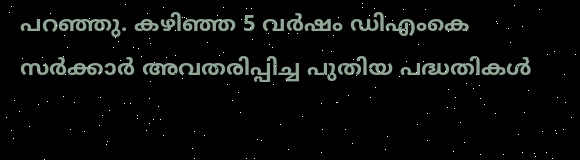പറഞ്ഞു. കഴിഞ്ഞ 5 വർഷം ഡിഎംകെ സർക്കാർ അവതരിപ്പിച്ച പുതിയ പദ്ധതികൾ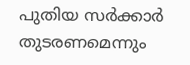പുതിയ സർക്കാർ തുടരണമെന്നും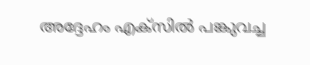അദ്ദേഹം എക്സിൽ പങ്കുവച്ച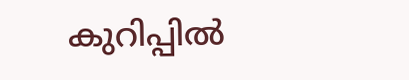കുറിപ്പിൽ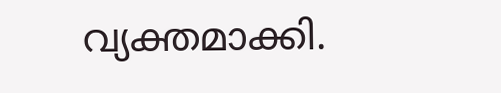വ്യക്തമാക്കി.